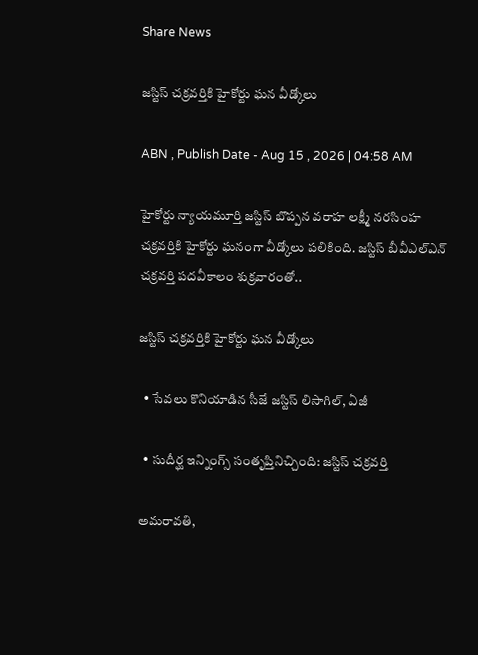Share News

జస్టిస్‌ చక్రవర్తికి హైకోర్టు ఘన వీడ్కోలు

ABN , Publish Date - Aug 15 , 2026 | 04:58 AM

హైకోర్టు న్యాయమూర్తి జస్టిస్‌ బొప్పన వరాహ లక్ష్మీ నరసింహ చక్రవర్తికి హైకోర్టు ఘనంగా వీడ్కోలు పలికింది. జస్టిస్‌ బీవీఎల్‌ఎన్‌ చక్రవర్తి పదవీకాలం శుక్రవారంతో..

జస్టిస్‌ చక్రవర్తికి హైకోర్టు ఘన వీడ్కోలు

  • సేవలు కొనియాడిన సీజే జస్టిస్‌ లిసాగిల్‌, ఏజీ

  • సుదీర్ఘ ఇన్నింగ్స్‌ సంతృప్తినిచ్చింది: జస్టిస్‌ చక్రవర్తి

అమరావతి,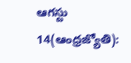ఆగస్టు 14(ఆంధ్రజ్యోతి):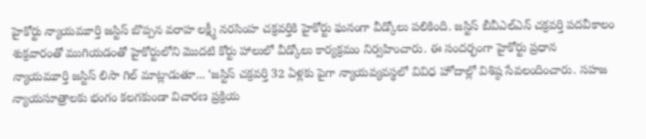హైకోర్టు న్యాయమూర్తి జస్టిస్‌ బొప్పన వరాహ లక్ష్మీ నరసింహ చక్రవర్తికి హైకోర్టు ఘనంగా వీడ్కోలు పలికింది. జస్టిస్‌ బీవీఎల్‌ఎన్‌ చక్రవర్తి పదవీకాలం శుక్రవారంతో ముగియడంతో హైకోర్టులోని మొదటి కోర్టు హాలులో వీడ్కోలు కార్యక్రమం నిర్వహించారు. ఈ సందర్భంగా హైకోర్టు ప్రధాన న్యాయమూర్తి జస్టిస్‌ లిసా గిల్‌ మాట్లాడుతూ... ‘జస్టిస్‌ చక్రవర్తి 32 ఏళ్లకు పైగా న్యాయవ్యవస్థలో వివిధ హోదాల్లో విశిష్ఠ సేవలందించారు. సహజ న్యాయసూత్రాలకు భంగం కలగకుండా విచారణ ప్రక్రియ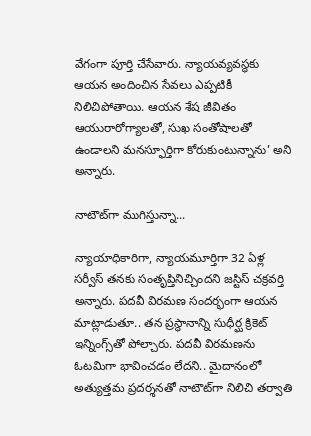వేగంగా పూర్తి చేసేవారు. న్యాయవ్యవస్థకు ఆయన అందించిన సేవలు ఎప్పటికీ నిలిచిపోతాయి. ఆయన శేష జీవితం ఆయురారోగ్యాలతో, సుఖ సంతోషాలతో ఉండాలని మనస్ఫూర్తిగా కోరుకుంటున్నాను’ అని అన్నారు.

నాటౌట్‌గా ముగిస్తున్నా...

న్యాయాధికారిగా, న్యాయమూర్తిగా 32 ఏళ్ల సర్వీస్‌ తనకు సంతృప్తినిచ్చిందని జస్టిస్‌ చక్రవర్తి అన్నారు. పదవీ విరమణ సందర్భంగా ఆయన మాట్లాడుతూ.. తన ప్రస్థానాన్ని సుధీర్ఘ క్రికెట్‌ ఇన్నింగ్స్‌తో పోల్చారు. పదవీ విరమణను ఓటమిగా భావించడం లేదని.. మైదానంలో అత్యుత్తమ ప్రదర్శనతో నాటౌట్‌గా నిలిచి తర్వాతి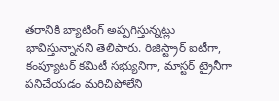తరానికి బ్యాటింగ్‌ అప్పగిస్తున్నట్లు భావిస్తున్నానని తెలిపారు. రిజిస్ట్రార్‌ ఐటీగా, కంప్యూటర్‌ కమిటీ సభ్యునిగా, మాస్టర్‌ ట్రైనీగా పనిచేయడం మరిచిపోలేని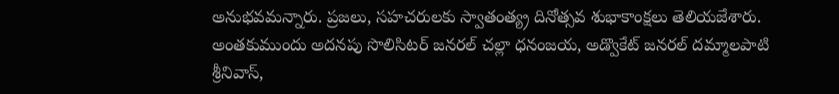అనుభవమన్నారు. ప్రజలు, సహచరులకు స్వాతంత్య్ర దినోత్సవ శుభాకాంక్షలు తెలియజేశారు. అంతకుముందు అదనపు సొలిసిటర్‌ జనరల్‌ చల్లా ధనంజయ, అడ్వొకేట్‌ జనరల్‌ దమ్మాలపాటి శ్రీనివాస్‌,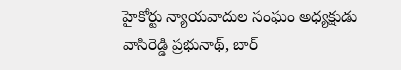హైకోర్టు న్యాయవాదుల సంఘం అధ్యక్షుడు వాసిరెడ్డి ప్రభునాథ్‌, బార్‌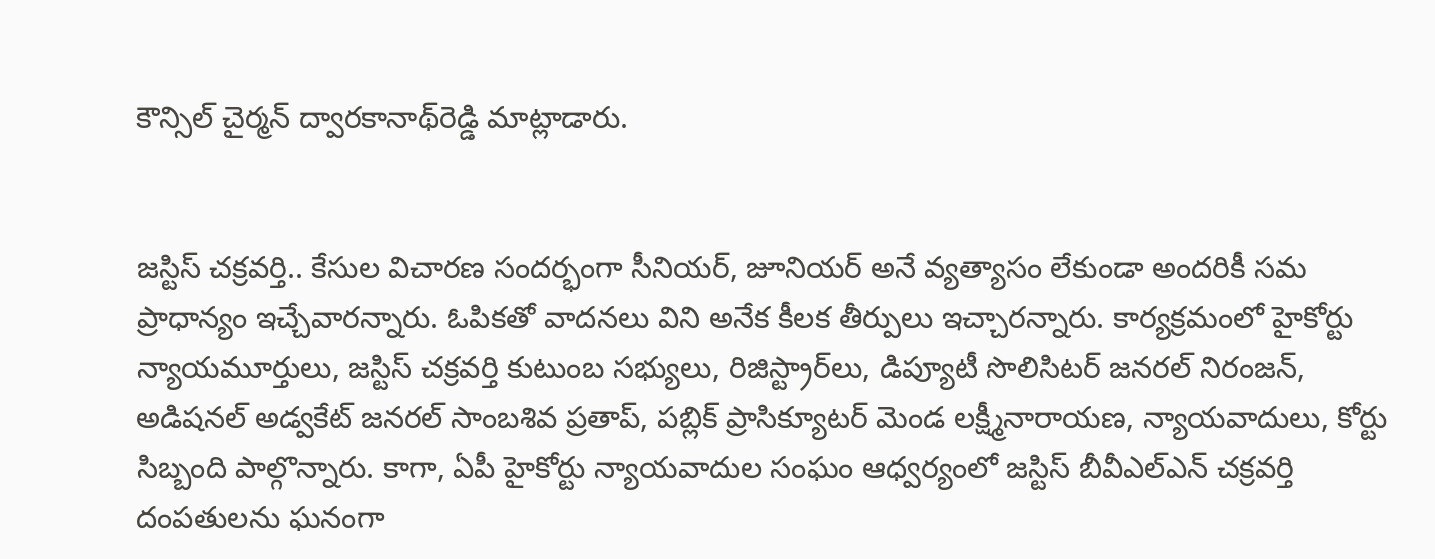కౌన్సిల్‌ చైర్మన్‌ ద్వారకానాథ్‌రెడ్డి మాట్లాడారు.


జస్టిస్‌ చక్రవర్తి.. కేసుల విచారణ సందర్భంగా సీనియర్‌, జూనియర్‌ అనే వ్యత్యాసం లేకుండా అందరికీ సమ ప్రాధాన్యం ఇచ్చేవారన్నారు. ఓపికతో వాదనలు విని అనేక కీలక తీర్పులు ఇచ్చారన్నారు. కార్యక్రమంలో హైకోర్టు న్యాయమూర్తులు, జస్టిస్‌ చక్రవర్తి కుటుంబ సభ్యులు, రిజిస్ట్రార్‌లు, డిప్యూటీ సొలిసిటర్‌ జనరల్‌ నిరంజన్‌, అడిషనల్‌ అడ్వకేట్‌ జనరల్‌ సాంబశివ ప్రతాప్‌, పబ్లిక్‌ ప్రాసిక్యూటర్‌ మెండ లక్ష్మీనారాయణ, న్యాయవాదులు, కోర్టు సిబ్బంది పాల్గొన్నారు. కాగా, ఏపీ హైకోర్టు న్యాయవాదుల సంఘం ఆధ్వర్యంలో జస్టిస్‌ బీవీఎల్‌ఎన్‌ చక్రవర్తి దంపతులను ఘనంగా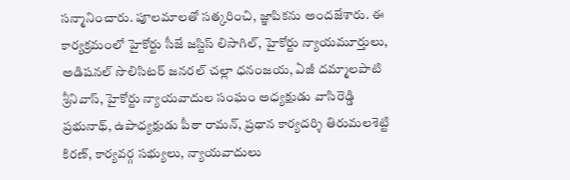సన్మానించారు. పూలమాలతో సత్కరించి, జ్ఞాపికను అందజేశారు. ఈ కార్యక్రమంలో హైకోర్టు సీజే జస్టిస్‌ లిసాగిల్‌, హైకోర్టు న్యాయమూర్తులు, అడిషనల్‌ సొలిసిటర్‌ జనరల్‌ చల్లా ధనంజయ, ఏజీ దమ్మాలపాటి శ్రీనివాస్‌, హైకోర్టు న్యాయవాదుల సంఘం అధ్యక్షుడు వాసిరెడ్డి ప్రభునాథ్‌, ఉపాధ్యక్షుడు పీఠా రామన్‌, ప్రధాన కార్యదర్శి తిరుమలశెట్టి కిరణ్‌, కార్యవర్గ సభ్యులు, న్యాయవాదులు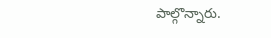పాల్గొన్నారు.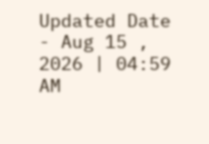Updated Date - Aug 15 , 2026 | 04:59 AM